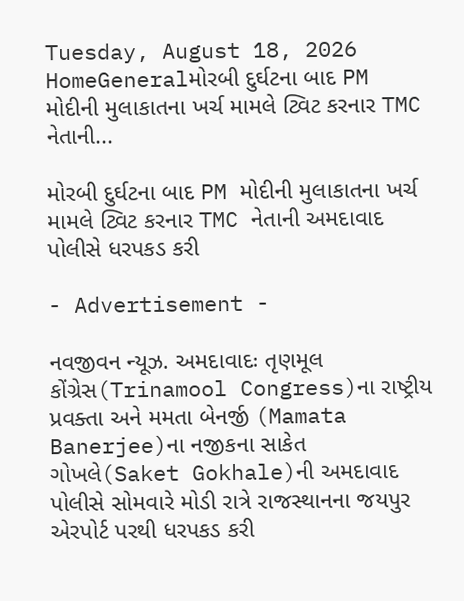Tuesday, August 18, 2026
HomeGeneralમોરબી દુર્ઘટના બાદ PM મોદીની મુલાકાતના ખર્ચ મામલે ટ્વિટ કરનાર TMC નેતાની...

મોરબી દુર્ઘટના બાદ PM મોદીની મુલાકાતના ખર્ચ મામલે ટ્વિટ કરનાર TMC નેતાની અમદાવાદ પોલીસે ધરપકડ કરી

- Advertisement -

નવજીવન ન્યૂઝ. અમદાવાદઃ તૃણમૂલ કોંગ્રેસ(Trinamool Congress)ના રાષ્ટ્રીય પ્રવક્તા અને મમતા બેનર્જી (Mamata Banerjee)ના નજીકના સાકેત ગોખલે(Saket Gokhale)ની અમદાવાદ પોલીસે સોમવારે મોડી રાત્રે રાજસ્થાનના જયપુર એરપોર્ટ પરથી ધરપકડ કરી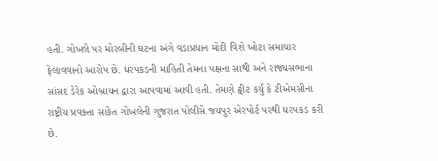હતી. ગોખલે પર મોરબીની ઘટના અંગે વડાપ્રધાન મોદી વિશે ખોટા સમાચાર ફેલાવવાનો આરોપ છે. ધરપકડની માહિતી તેમના પક્ષના સાથી અને રાજ્યસભાના સાંસદ ડેરેક ઓબ્રાયન દ્વારા આપવામાં આવી હતી. તેમણે ટ્વીટ કર્યુ કે ટીએમસીના રાષ્ટ્રીય પ્રવક્તા સાકેત ગોખલેની ગુજરાત પોલીસે જયપુર એરપોર્ટ પરથી ધરપકડ કરી છે.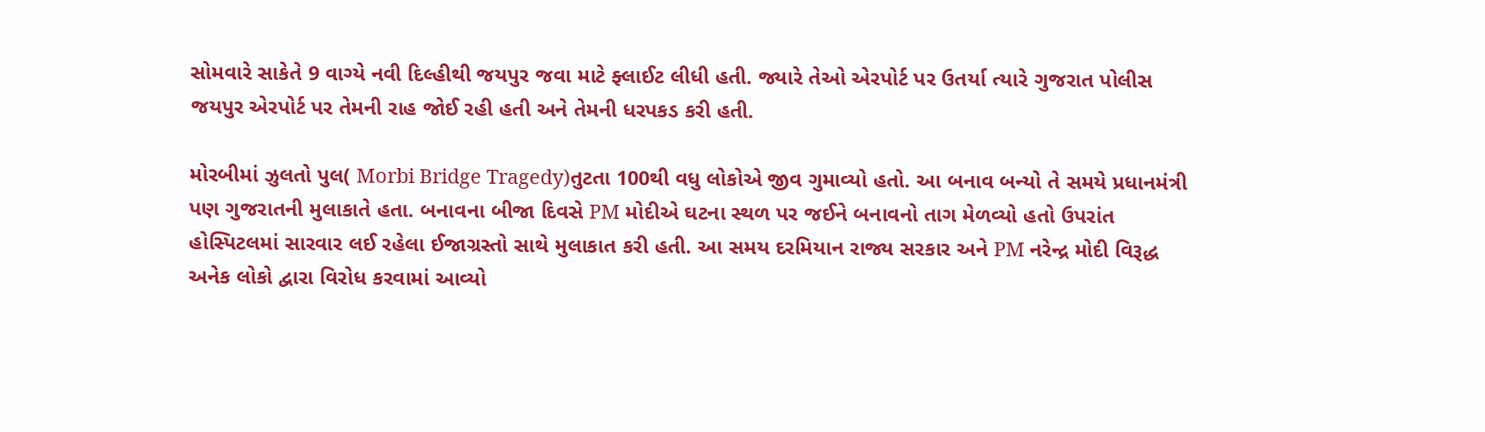સોમવારે સાકેતે 9 વાગ્યે નવી દિલ્હીથી જયપુર જવા માટે ફ્લાઈટ લીધી હતી. જ્યારે તેઓ એરપોર્ટ પર ઉતર્યા ત્યારે ગુજરાત પોલીસ જયપુર એરપોર્ટ પર તેમની રાહ જોઈ રહી હતી અને તેમની ધરપકડ કરી હતી.

મોરબીમાં ઝુલતો પુલ( Morbi Bridge Tragedy)તુટતા 100થી વધુ લોકોએ જીવ ગુમાવ્યો હતો. આ બનાવ બન્યો તે સમયે પ્રધાનમંત્રી પણ ગુજરાતની મુલાકાતે હતા. બનાવના બીજા દિવસે PM મોદીએ ઘટના સ્થળ પર જઈને બનાવનો તાગ મેળવ્યો હતો ઉપરાંત હોસ્પિટલમાં સારવાર લઈ રહેલા ઈજાગ્રસ્તો સાથે મુલાકાત કરી હતી. આ સમય દરમિયાન રાજ્ય સરકાર અને PM નરેન્દ્ર મોદી વિરૂદ્ધ અનેક લોકો દ્વારા વિરોધ કરવામાં આવ્યો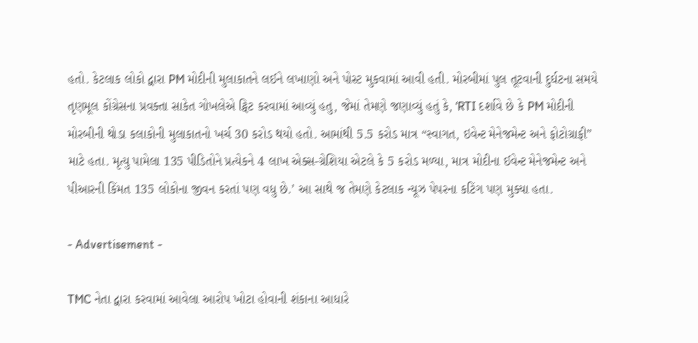હતો. કેટલાક લોકો દ્વારા PM મોદીની મુલાકાતને લઈને લખાણો અને પોસ્ટ મુકવામાં આવી હતી. મોરબીમાં પુલ તૂટવાની દુર્ઘટના સમયે તૃણમૂલ કોંગ્રેસના પ્રવક્તા સાકેત ગોખલેએ ટ્વિટ કરવામાં આવ્યું હતુ, જેમાં તેમણે જણાવ્યું હતું કે, ‘RTI દર્શાવે છે કે PM મોદીની મોરબીની થોડા કલાકોની મુલાકાતનો ખર્ચ 30 કરોડ થયો હતો. આમાંથી 5.5 કરોડ માત્ર “સ્વાગત, ઇવેન્ટ મેનેજમેન્ટ અને ફોટોગ્રાફી” માટે હતા. મૃત્યુ પામેલા 135 પીડિતોને પ્રત્યેકને 4 લાખ એક્સ-ગ્રેશિયા એટલે કે 5 કરોડ મળ્યા, માત્ર મોદીના ઈવેન્ટ મેનેજમેન્ટ અને પીઆરની કિંમત 135 લોકોના જીવન કરતાં પણ વધુ છે.’ આ સાથે જ તેમણે કેટલાક ન્યૂઝ પેપરના કટિંગ પણ મુક્યા હતા.

- Advertisement -

TMC નેતા દ્વારા કરવામાં આવેલા આરોપ ખોટા હોવાની શંકાના આધારે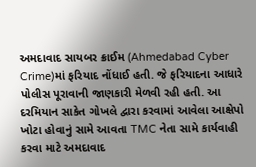અમદાવાદ સાયબર ક્રાઈમ (Ahmedabad Cyber Crime)માં ફરિયાદ નોંધાઈ હતી. જે ફરિયાદના આધારે પોલીસ પૂરાવાની જાણકારી મેળવી રહી હતી. આ દરમિયાન સાકેત ગોખલે દ્વારા કરવામાં આવેલા આક્ષેપો ખોટા હોવાનું સામે આવતા TMC નેતા સામે કાર્યવાહી કરવા માટે અમદાવાદ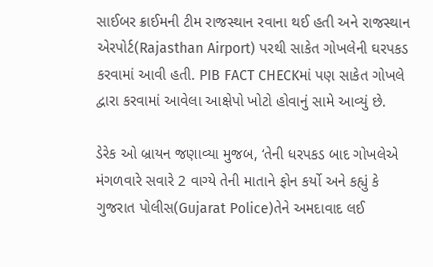સાઈબર ક્રાઈમની ટીમ રાજસ્થાન રવાના થઈ હતી અને રાજસ્થાન એરપોર્ટ(Rajasthan Airport) પરથી સાકેત ગોખલેની ઘરપકડ કરવામાં આવી હતી. PIB FACT CHECKમાં પણ સાકેત ગોખલે દ્વારા કરવામાં આવેલા આક્ષેપો ખોટો હોવાનું સામે આવ્યું છે.

ડેરેક ઓ બ્રાયન જણાવ્યા મુજબ, ‘તેની ધરપકડ બાદ ગોખલેએ મંગળવારે સવારે 2 વાગ્યે તેની માતાને ફોન કર્યો અને કહ્યું કે ગુજરાત પોલીસ(Gujarat Police)તેને અમદાવાદ લઈ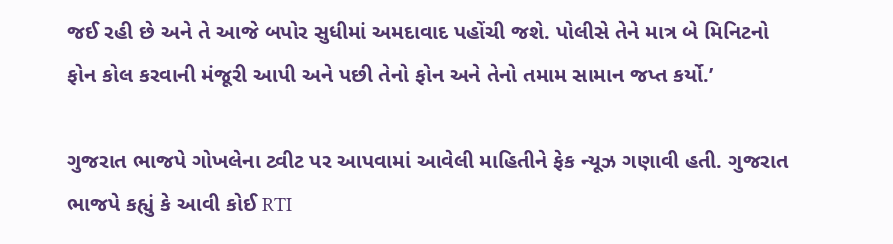જઈ રહી છે અને તે આજે બપોર સુધીમાં અમદાવાદ પહોંચી જશે. પોલીસે તેને માત્ર બે મિનિટનો ફોન કોલ કરવાની મંજૂરી આપી અને પછી તેનો ફોન અને તેનો તમામ સામાન જપ્ત કર્યો.’

ગુજરાત ભાજપે ગોખલેના ટ્વીટ પર આપવામાં આવેલી માહિતીને ફેક ન્યૂઝ ગણાવી હતી. ગુજરાત ભાજપે કહ્યું કે આવી કોઈ RTI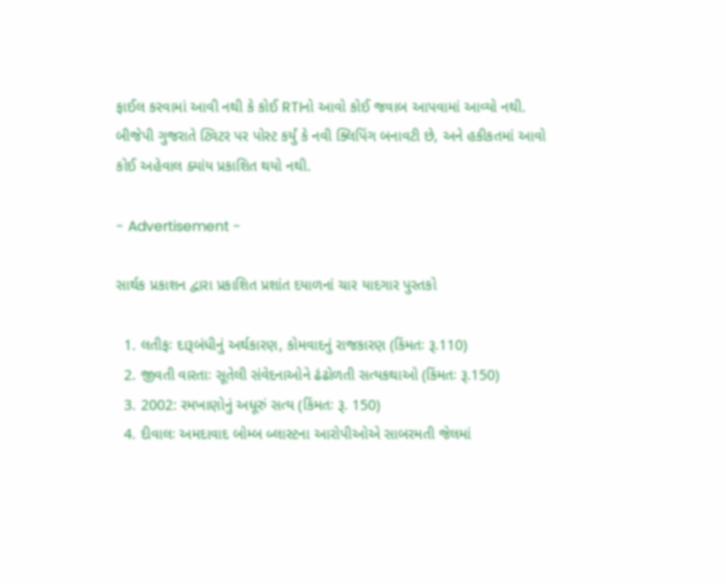ફાઈલ કરવામાં આવી નથી કે કોઈ RTIનો આવો કોઈ જવાબ આપવામાં આવ્યો નથી. બીજેપી ગુજરાતે ટ્વિટર પર પોસ્ટ કર્યું કે નવી ક્લિપિંગ બનાવટી છે, અને હકીકતમાં આવો કોઈ અહેવાલ ક્યાંય પ્રકાશિત થયો નથી.

- Advertisement -

સાર્થક પ્રકાશન દ્વારા પ્રકાશિત પ્રશાંત દયાળનાં ચાર યાદગાર પુસ્તકો

  1. લતીફઃ દારૂબંધીનું અર્થકારણ, કોમવાદનું રાજકારણ (કિંમતઃ રૂ.110)
  2. જીવતી વારતાઃ સૂતેલી સંવેદનાઓને ઢંઢોળતી સત્યકથાઓ (કિંમતઃ રૂ.150)
  3. 2002: રમખાણોનું અધૂરું સત્ય (કિંમતઃ રૂ. 150)
  4. દીવાલઃ અમદાવાદ બોમ્બ બ્લાસ્ટના આરોપીઓએ સાબરમતી જેલમાં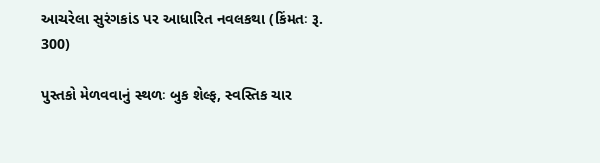આચરેલા સુરંગકાંડ પર આધારિત નવલકથા (કિંમતઃ રૂ. 300)

પુસ્તકો મેળવવાનું સ્થળઃ બુક શેલ્ફ, સ્વસ્તિક ચાર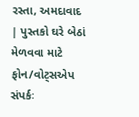રસ્તા, અમદાવાદ | પુસ્તકો ઘરે બેઠાં મેળવવા માટે ફોન/વોટ્સએપ સંપર્કઃ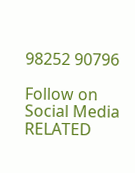98252 90796

Follow on Social Media
RELATED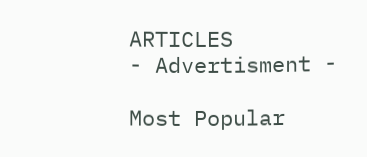ARTICLES
- Advertisment -

Most Popular